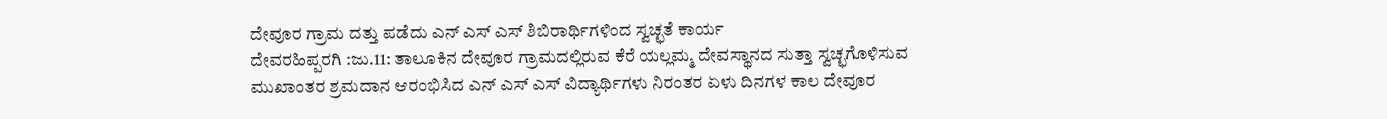ದೇವೂರ ಗ್ರಾಮ ದತ್ತು ಪಡೆದು ಎನ್ ಎಸ್ ಎಸ್ ಶಿಬಿರಾರ್ಥಿಗಳಿಂದ ಸ್ವಚ್ಛತೆ ಕಾರ್ಯ
ದೇವರಹಿಪ್ಪರಗಿ :ಜು.11: ತಾಲೂಕಿನ ದೇವೂರ ಗ್ರಾಮದಲ್ಲಿರುವ ಕೆರೆ ಯಲ್ಲಮ್ಮ ದೇವಸ್ಥಾನದ ಸುತ್ತಾ ಸ್ವಚ್ಛಗೊಳಿಸುವ ಮುಖಾಂತರ ಶ್ರಮದಾನ ಆರಂಭಿಸಿದ ಎನ್ ಎಸ್ ಎಸ್ ವಿದ್ಯಾರ್ಥಿಗಳು ನಿರಂತರ ಏಳು ದಿನಗಳ ಕಾಲ ದೇವೂರ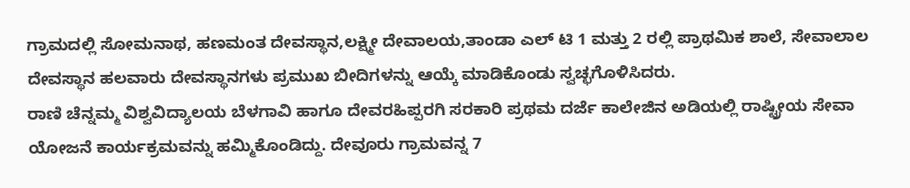ಗ್ರಾಮದಲ್ಲಿ ಸೋಮನಾಥ, ಹಣಮಂತ ದೇವಸ್ಥಾನ,ಲಕ್ಷ್ಮೀ ದೇವಾಲಯ,ತಾಂಡಾ ಎಲ್ ಟಿ 1 ಮತ್ತು 2 ರಲ್ಲಿ ಪ್ರಾಥಮಿಕ ಶಾಲೆ, ಸೇವಾಲಾಲ ದೇವಸ್ಥಾನ ಹಲವಾರು ದೇವಸ್ಥಾನಗಳು ಪ್ರಮುಖ ಬೀದಿಗಳನ್ನು ಆಯ್ಕೆ ಮಾಡಿಕೊಂಡು ಸ್ವಚ್ಛಗೊಳಿಸಿದರು.
ರಾಣಿ ಚೆನ್ನಮ್ಮ ವಿಶ್ವವಿದ್ಯಾಲಯ ಬೆಳಗಾವಿ ಹಾಗೂ ದೇವರಹಿಪ್ಪರಗಿ ಸರಕಾರಿ ಪ್ರಥಮ ದರ್ಜೆ ಕಾಲೇಜಿನ ಅಡಿಯಲ್ಲಿ ರಾಷ್ಟ್ರೀಯ ಸೇವಾ ಯೋಜನೆ ಕಾರ್ಯಕ್ರಮವನ್ನು ಹಮ್ಮಿಕೊಂಡಿದ್ದು. ದೇವೂರು ಗ್ರಾಮವನ್ನ 7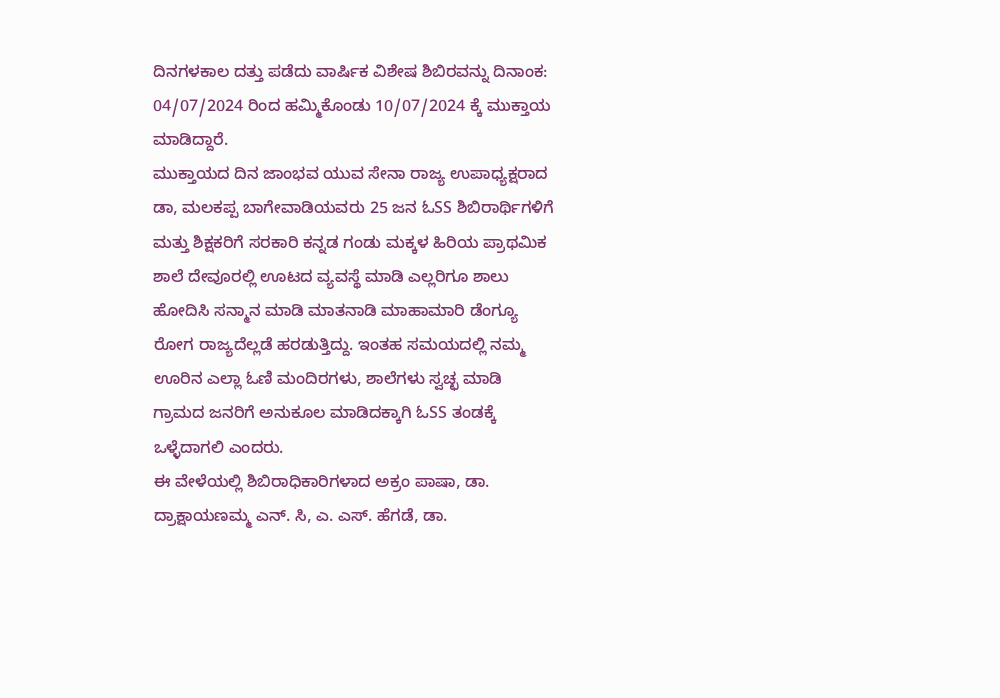ದಿನಗಳಕಾಲ ದತ್ತು ಪಡೆದು ವಾರ್ಷಿಕ ವಿಶೇಷ ಶಿಬಿರವನ್ನು ದಿನಾಂಕ: 04/07/2024 ರಿಂದ ಹಮ್ಮಿಕೊಂಡು 10/07/2024 ಕ್ಕೆ ಮುಕ್ತಾಯ ಮಾಡಿದ್ದಾರೆ.
ಮುಕ್ತಾಯದ ದಿನ ಜಾಂಭವ ಯುವ ಸೇನಾ ರಾಜ್ಯ ಉಪಾಧ್ಯಕ್ಷರಾದ ಡಾ, ಮಲಕಪ್ಪ ಬಾಗೇವಾಡಿಯವರು 25 ಜನ ಓSS ಶಿಬಿರಾರ್ಥಿಗಳಿಗೆ ಮತ್ತು ಶಿಕ್ಷಕರಿಗೆ ಸರಕಾರಿ ಕನ್ನಡ ಗಂಡು ಮಕ್ಕಳ ಹಿರಿಯ ಪ್ರಾಥಮಿಕ ಶಾಲೆ ದೇವೂರಲ್ಲಿ ಊಟದ ವ್ಯವಸ್ಥೆ ಮಾಡಿ ಎಲ್ಲರಿಗೂ ಶಾಲು ಹೋದಿಸಿ ಸನ್ಮಾನ ಮಾಡಿ ಮಾತನಾಡಿ ಮಾಹಾಮಾರಿ ಡೆಂಗ್ಯೂ ರೋಗ ರಾಜ್ಯದೆಲ್ಲಡೆ ಹರಡುತ್ತಿದ್ದು. ಇಂತಹ ಸಮಯದಲ್ಲಿ ನಮ್ಮ ಊರಿನ ಎಲ್ಲಾ ಓಣಿ ಮಂದಿರಗಳು, ಶಾಲೆಗಳು ಸ್ವಚ್ಛ ಮಾಡಿ ಗ್ರಾಮದ ಜನರಿಗೆ ಅನುಕೂಲ ಮಾಡಿದಕ್ಕಾಗಿ ಓSS ತಂಡಕ್ಕೆ ಒಳ್ಳೆದಾಗಲಿ ಎಂದರು.
ಈ ವೇಳೆಯಲ್ಲಿ ಶಿಬಿರಾಧಿಕಾರಿಗಳಾದ ಅಕ್ರಂ ಪಾಷಾ, ಡಾ. ದ್ರಾಕ್ಷಾಯಣಮ್ಮ ಎನ್. ಸಿ, ಎ. ಎಸ್. ಹೆಗಡೆ, ಡಾ.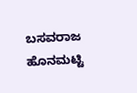ಬಸವರಾಜ ಹೊನಮಟ್ಟಿ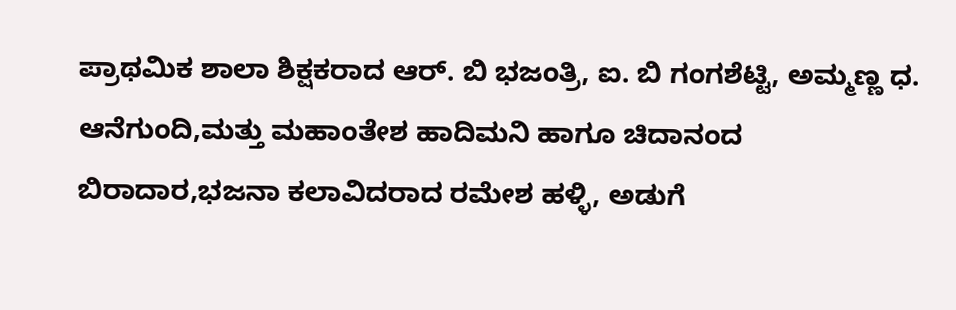ಪ್ರಾಥಮಿಕ ಶಾಲಾ ಶಿಕ್ಷಕರಾದ ಆರ್. ಬಿ ಭಜಂತ್ರಿ, ಐ. ಬಿ ಗಂಗಶೆಟ್ಟಿ, ಅಮ್ಮಣ್ಣ ಧ. ಆನೆಗುಂದಿ,ಮತ್ತು ಮಹಾಂತೇಶ ಹಾದಿಮನಿ ಹಾಗೂ ಚಿದಾನಂದ ಬಿರಾದಾರ,ಭಜನಾ ಕಲಾವಿದರಾದ ರಮೇಶ ಹಳ್ಳಿ, ಅಡುಗೆ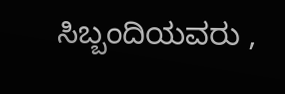ಸಿಬ್ಬಂದಿಯವರು ,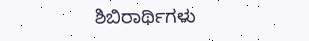ಶಿಬಿರಾರ್ಥಿಗಳು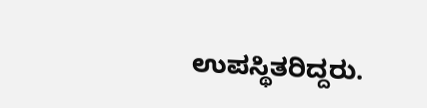ಉಪಸ್ಥಿತರಿದ್ದರು.